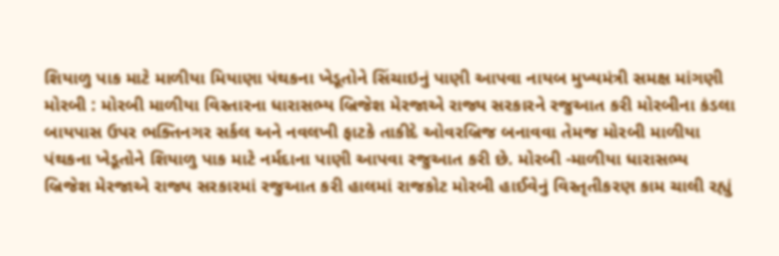શિયાળુ પાક માટે માળીયા મિયાણા પંથકના ખેડૂતોને સિંચાઇનું પાણી આપવા નાયબ મુખ્યમંત્રી સમક્ષ માંગણી મોરબી : મોરબી માળીયા વિસ્તારના ધારાસભ્ય બ્રિજેશ મેરજાએ રાજ્ય સરકારને રજુઆત કરી મોરબીના કંડલા બાયપાસ ઉપર ભક્તિનગર સર્કલ અને નવલખી ફાટકે તાકીદે ઓવરબ્રિજ બનાવવા તેમજ મોરબી માળીયા પંથકના ખેડૂતોને શિયાળુ પાક માટે નર્મદાના પાણી આપવા રજુઆત કરી છે. મોરબી -માળીયા ધારાસભ્ય બ્રિજેશ મેરજાએ રાજ્ય સરકારમાં રજુઆત કરી હાલમાં રાજકોટ મોરબી હાઈવેનું વિસ્તૃતીકરણ કામ ચાલી રહ્યું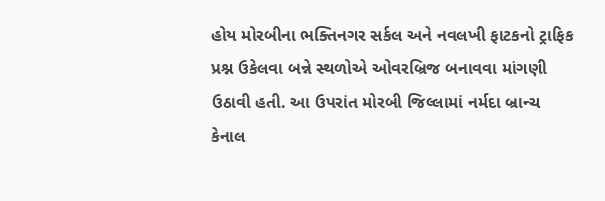હોય મોરબીના ભક્તિનગર સર્કલ અને નવલખી ફાટકનો ટ્રાફિક પ્રશ્ન ઉકેલવા બન્ને સ્થળોએ ઓવરબ્રિજ બનાવવા માંગણી ઉઠાવી હતી. આ ઉપરાંત મોરબી જિલ્લામાં નર્મદા બ્રાન્ચ કેનાલ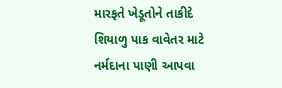મારફતે ખેડૂતોને તાકીદે શિયાળુ પાક વાવેતર માટે નર્મદાના પાણી આપવા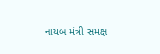નાયબ મંત્રી સમક્ષ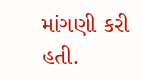માંગણી કરી હતી.